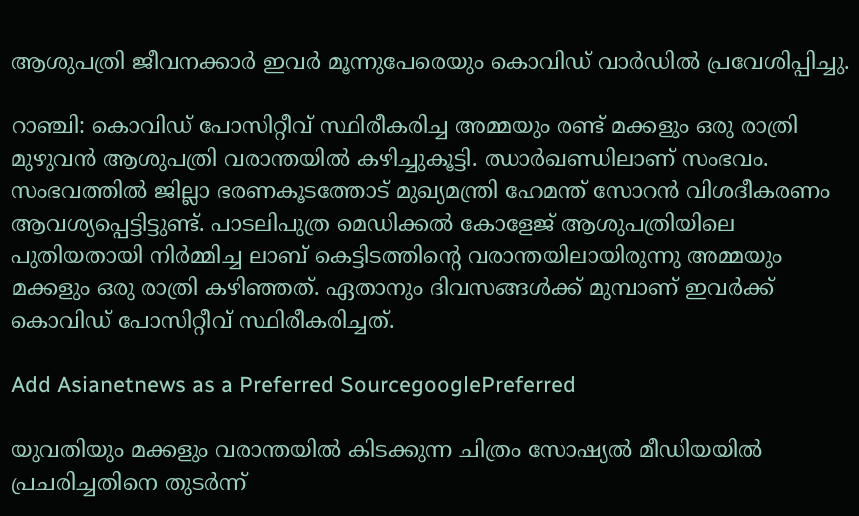ആശുപത്രി ജീവനക്കാർ ഇവർ മൂന്നുപേരെയും കൊവിഡ് വാർഡിൽ പ്രവേശിപ്പിച്ചു.

റാഞ്ചി: കൊവിഡ് പോസിറ്റീവ് സ്ഥിരീകരിച്ച അമ്മയും രണ്ട് മക്കളും ഒരു രാത്രി മുഴുവൻ ആശുപത്രി വരാന്തയിൽ കഴിച്ചുകൂട്ടി. ഝാർഖണ്ഡിലാണ് സംഭവം. സംഭവത്തിൽ ജില്ലാ ഭരണകൂടത്തോട് മുഖ്യമന്ത്രി ഹേമന്ത് സോറൻ വിശദീകരണം ആവശ്യപ്പെട്ടിട്ടുണ്ട്. പാടലിപുത്ര മെഡിക്കൽ കോളേജ് ആശുപത്രിയിലെ പുതിയതായി നിർമ്മിച്ച ലാബ് കെട്ടിടത്തിന്റെ വരാന്തയിലായിരുന്നു അമ്മയും മക്കളും ഒരു രാത്രി കഴിഞ്ഞത്. ഏതാനും ദിവസങ്ങൾക്ക് മുമ്പാണ് ഇവർക്ക് കൊവിഡ് പോസിറ്റീവ് സ്ഥിരീകരിച്ചത്.

Add Asianetnews as a Preferred SourcegooglePreferred

യുവതിയും മക്കളും വരാന്തയിൽ കിടക്കുന്ന ചിത്രം സോഷ്യൽ മീഡിയയിൽ പ്രചരിച്ചതിനെ തുടർന്ന്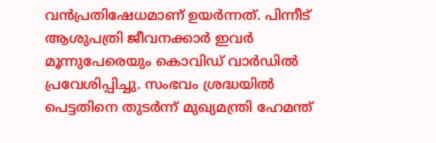വൻപ്രതിഷേധമാണ് ഉയർന്നത്. പിന്നീട് ആശുപത്രി ജീവനക്കാർ ഇവർ മൂന്നുപേരെയും കൊവിഡ് വാർഡിൽ പ്രവേശിപ്പിച്ചു. സംഭവം ശ്രദ്ധയിൽ പെട്ടതിനെ തുടർന്ന് മുഖ്യമന്ത്രി ഹേമന്ത്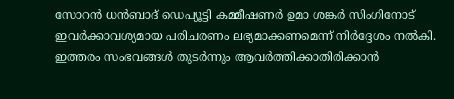സോറൻ ധൻബാദ് ഡെപ്യൂട്ടി കമ്മീഷണർ ഉമാ ശങ്കർ സിംഗിനോട് ഇവർക്കാവശ്യമായ പരിചരണം ലഭ്യമാക്കണമെന്ന് നിർദ്ദേശം നൽകി. ഇത്തരം സംഭവങ്ങൾ തുടർന്നും ആവർത്തിക്കാതിരിക്കാൻ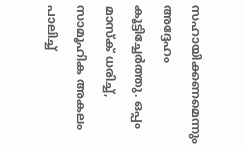സഹായിക്കണമെന്നും അദ്ദേഹം കൂട്ടിച്ചേർത്തു. ഒപ്പം മാസ്ക് ധരിച്ച്, സാമൂഹിക അകലം പാലിച്ച്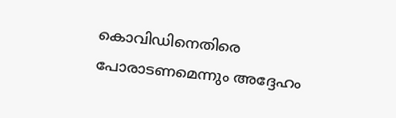കൊവിഡിനെതിരെ പോരാടണമെന്നും അദ്ദേഹം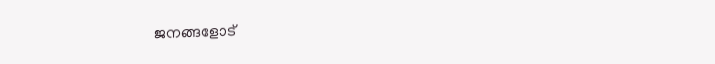ജനങ്ങളോട്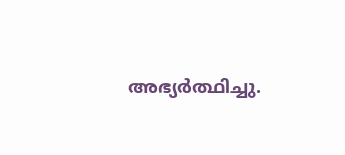അഭ്യർത്ഥിച്ചു.